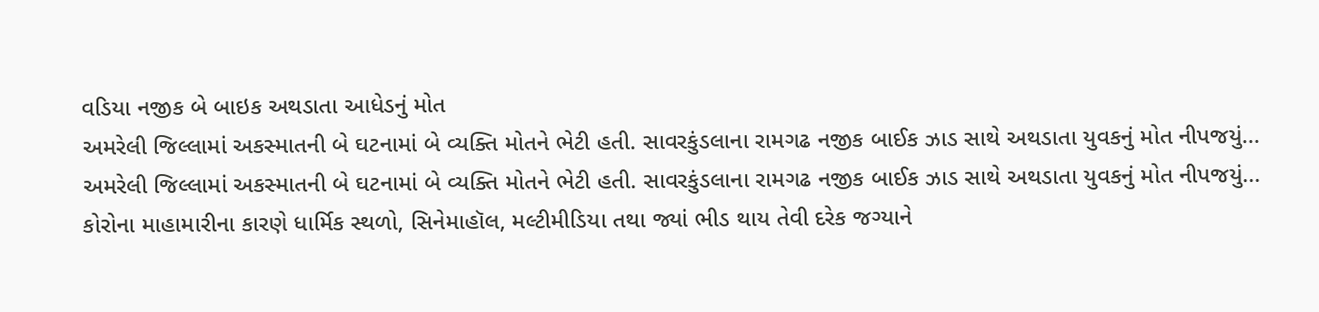વડિયા નજીક બે બાઇક અથડાતા આધેડનું મોત
અમરેલી જિલ્લામાં અકસ્માતની બે ઘટનામાં બે વ્યક્તિ મોતને ભેટી હતી. સાવરકુંડલાના રામગઢ નજીક બાઈક ઝાડ સાથે અથડાતા યુવકનું મોત નીપજયું...
અમરેલી જિલ્લામાં અકસ્માતની બે ઘટનામાં બે વ્યક્તિ મોતને ભેટી હતી. સાવરકુંડલાના રામગઢ નજીક બાઈક ઝાડ સાથે અથડાતા યુવકનું મોત નીપજયું...
કોરોના માહામારીના કારણે ધાર્મિક સ્થળો, સિનેમાહૉલ, મલ્ટીમીડિયા તથા જ્યાં ભીડ થાય તેવી દરેક જગ્યાને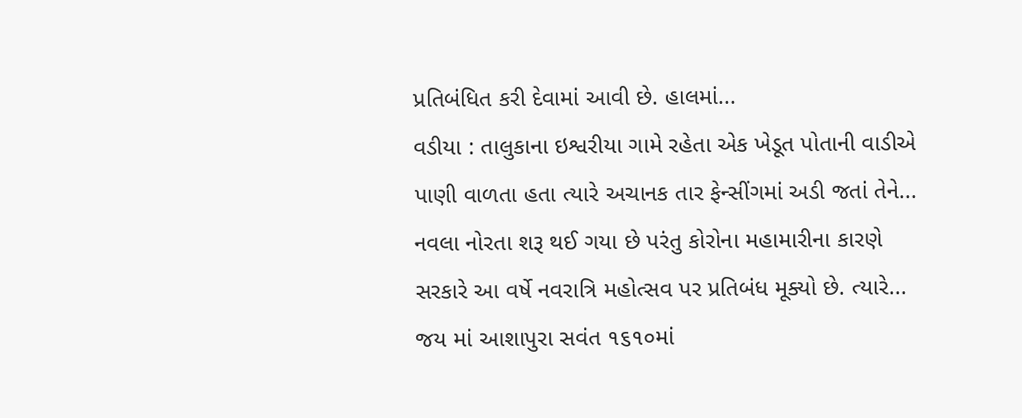પ્રતિબંધિત કરી દેવામાં આવી છે. હાલમાં...
વડીયા : તાલુકાના ઇશ્વરીયા ગામે રહેતા એક ખેડૂત પોતાની વાડીએ પાણી વાળતા હતા ત્યારે અચાનક તાર ફેન્સીંગમાં અડી જતાં તેને...
નવલા નોરતા શરૂ થઈ ગયા છે પરંતુ કોરોના મહામારીના કારણે સરકારે આ વર્ષે નવરાત્રિ મહોત્સવ પર પ્રતિબંધ મૂક્યો છે. ત્યારે...
જય માં આશાપુરા સવંત ૧૬૧૦માં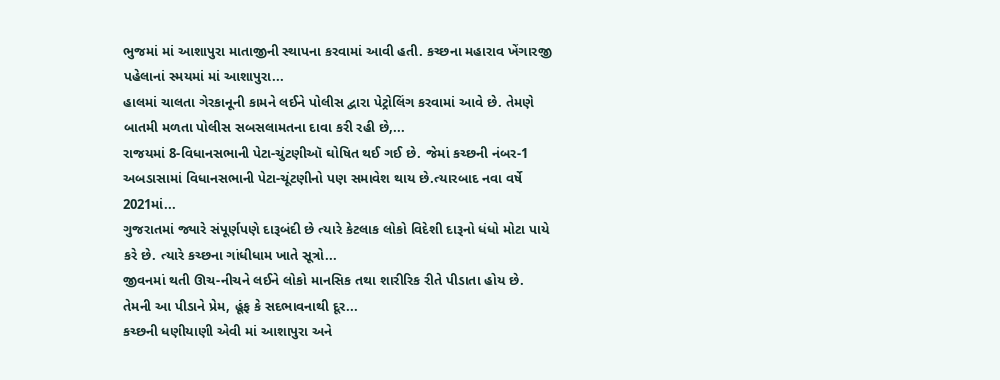ભુજમાં માં આશાપુરા માતાજીની સ્થાપના કરવામાં આવી હતી. કચ્છના મહારાવ ખેંગારજી પહેલાનાં સ્મયમાં માં આશાપુરા...
હાલમાં ચાલતા ગેરકાનૂની કામને લઈને પોલીસ દ્વારા પેટ્રોલિંગ કરવામાં આવે છે. તેમણે બાતમી મળતા પોલીસ સબસલામતના દાવા કરી રહી છે,...
રાજયમાં 8-વિધાનસભાની પેટા-ચુંટણીઑ ઘોષિત થઈ ગઈ છે. જેમાં કચ્છની નંબર-1 અબડાસામાં વિધાનસભાની પેટા-ચૂંટણીનો પણ સમાવેશ થાય છે.ત્યારબાદ નવા વર્ષે 2021માં...
ગુજરાતમાં જ્યારે સંપૂર્ણપણે દારૂબંદી છે ત્યારે કેટલાક લોકો વિદેશી દારૂનો ધંધો મોટા પાયે કરે છે. ત્યારે કચ્છના ગાંધીધામ ખાતે સૂત્રો...
જીવનમાં થતી ઊચ-નીચને લઈને લોકો માનસિક તથા શારીરિક રીતે પીડાતા હોય છે. તેમની આ પીડાને પ્રેમ, હૂંફ કે સદભાવનાથી દૂર...
કચ્છની ધણીયાણી એવી માં આશાપુરા અને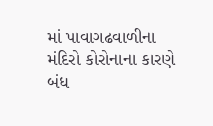માં પાવાગઢવાળીના મંદિરો કોરોનાના કારણે બંધ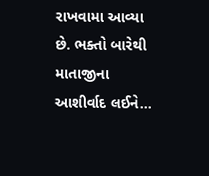રાખવામા આવ્યા છે. ભક્તો બારેથી માતાજીના આશીર્વાદ લઈને...